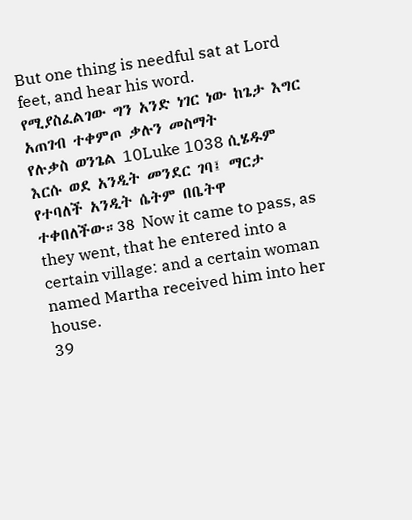But one thing is needful sat at Lord feet, and hear his word.
የሚያስፈልገው ግን አንድ ነገር ነው ከጌታ እግር አጠገብ ተቀምጦ ቃሉን መስማት
የሉቃስ ወንጌል 10Luke 1038 ሲሄዱም እርሱ ወደ አንዲት መንደር ገባ፤ ማርታ የተባለች አንዲት ሴትም በቤትዋ ተቀበለችው።38 Now it came to pass, as they went, that he entered into a certain village: and a certain woman named Martha received him into her house.
39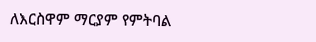ለእርስዋም ማርያም የምትባል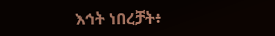እኅት ነበረቻት፥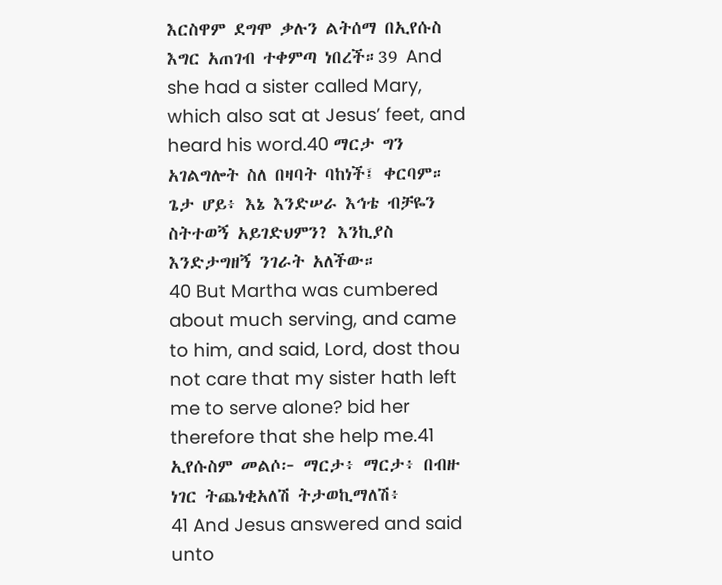እርስዋም ደግሞ ቃሉን ልትሰማ በኢየሱስ እግር አጠገብ ተቀምጣ ነበረች።39 And she had a sister called Mary, which also sat at Jesus’ feet, and heard his word.40 ማርታ ግን አገልግሎት ስለ በዛባት ባከነች፤ ቀርባም። ጌታ ሆይ፥ እኔ እንድሠራ እኅቴ ብቻዬን ስትተወኝ አይገድህምን? እንኪያስ እንድታግዘኝ ንገራት አለችው።
40 But Martha was cumbered about much serving, and came to him, and said, Lord, dost thou not care that my sister hath left me to serve alone? bid her therefore that she help me.41 ኢየሱስም መልሶ፦ ማርታ፥ ማርታ፥ በብዙ ነገር ትጨነቂአለሽ ትታወኪማለሽ፥
41 And Jesus answered and said unto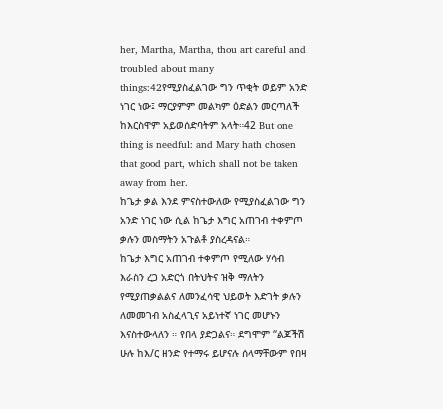her, Martha, Martha, thou art careful and troubled about many things:42የሚያስፈልገው ግን ጥቂት ወይም አንድ ነገር ነው፤ ማርያምም መልካም ዕድልን መርጣለች ከእርስዋም አይወሰድባትም አላት።42 But one thing is needful: and Mary hath chosen that good part, which shall not be taken away from her.
ከጌታ ቃል እንደ ምናስተውለው የሚያስፈልገው ግን አንድ ነገር ነው ሲል ከጌታ እግር አጠገብ ተቀምጦ ቃሉን መስማትን አጉልቶ ያስረዳናል።
ከጌታ እግር አጠገብ ተቀምጦ የሚለው ሃሳብ እራስን ረጋ አድርጎ በትህትና ዝቅ ማለትን የሚያጠቃልልና ለመንፈሳዊ ህይወት እድገት ቃሉን ለመመገብ አስፈላጊና አይነተኛ ነገር መሆኑን እናስተውላለን ። የበላ ያድጋልና። ደግሞም “ልጆችሽ ሁሉ ከእ/ር ዘንድ የተማሩ ይሆናሉ ሰላማቸውም የበዛ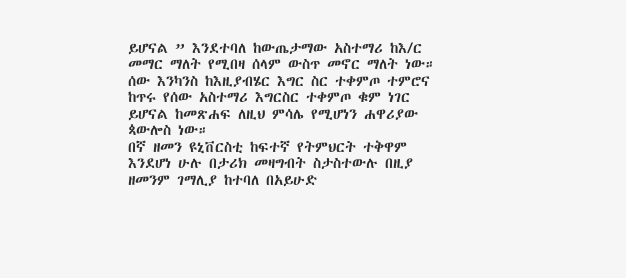ይሆናል ” እንደተባለ ከውጤታማው አስተማሪ ከእ/ር መማር ማለት የሚበዛ ሰላም ውስጥ መኖር ማለት ነው። ሰው እንካንስ ከእዚያብሄር እግር ስር ተቀምጦ ተምሮና ከጥሩ የሰው አስተማሪ እግርስር ተቀምጦ ቁም ነገር ይሆናል ከመጽሐፍ ለዚህ ምሳሌ የሚሆነን ሐዋሪያው ጳውሎስ ነው።
በኛ ዘመን ዩኒቨርስቲ ከፍተኛ የትምህርት ተቅዋም እንደሆነ ሁሉ በታሪክ መዛግብት ስታስተውሉ በዚያ ዘመንም ገማሊያ ከተባለ በአይሁድ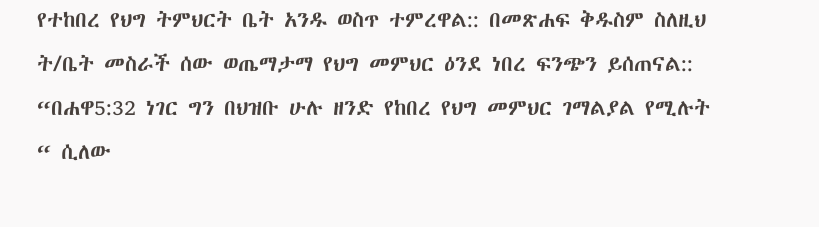የተከበረ የህግ ትምህርት ቤት አንዱ ወስጥ ተምረዋል:: በመጽሐፍ ቅዱስም ስለዚህ ት/ቤት መስራች ሰው ወጤማታማ የህግ መምህር ዕንደ ነበረ ፍንጭን ይሰጠናል::
“በሐዋ5:32 ነገር ግን በህዝቡ ሁሉ ዘንድ የከበረ የህግ መምህር ገማልያል የሚሉት “ ሲለው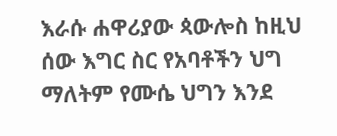እራሱ ሐዋሪያው ጳውሎስ ከዚህ ሰው እግር ስር የአባቶችን ህግ ማለትም የሙሴ ህግን እንደ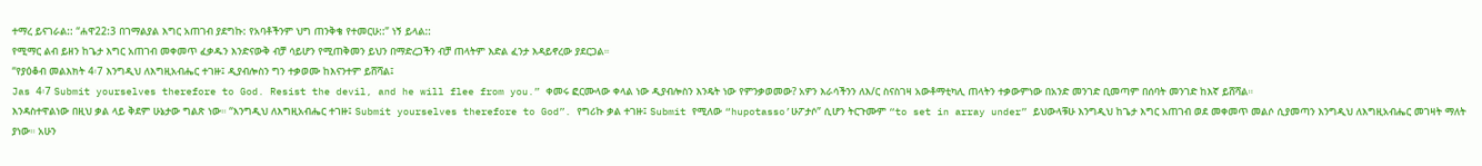ተማረ ይናገራል:: “ሐዋ22:3 በገማልያል እግር አጠገብ ያደግኩ: የአባቶችንም ህግ ጠንቅቄ የተመርሁ::” ነኝ ይላል::
የሚማር ልብ ይዘን ከጌታ እግር አጠገብ መቀመጥ ፈቃዱን እንድናውቅ ብቻ ሳይሆን የሚጠቅመን ይህን በማድረጋችን ብቻ ጠላትም እድል ፈንታ እዳይኖረው ያደርጋል።
“የያዕቆብ መልእክት 4፡7 እንግዲህ ለእግዚአብሔር ተገዙ፤ ዲያብሎስን ግን ተቃወሙ ከእናንተም ይሸሻል፤
Jas 4፡7 Submit yourselves therefore to God. Resist the devil, and he will flee from you.” ቀመሩ ፎርሙላው ቀላል ነው ዲያብሎስን እንዴት ነው የምንቃወመው? አዎን እራሳችንን ለእ/ር ስናስገዛ አውቶማቲካሊ ጠላትን ተቃውምነው በአንድ መንገድ ቢመጣም በሰባት መንገድ ከእኛ ይሸሻል።
እንዳስተዋልነው በዚህ ቃል ላይ ቅደም ሁኔታው ግልጽ ነው። “እንግዲህ ለእግዚአብሔር ተገዙ፤ Submit yourselves therefore to God”. የግሪኩ ቃል ተገዙ፤ Submit የሚለው “hupotasso’ሁፖታሶ” ሲሆን ትርጉሙም “to set in array under” ይህውላቹሁ እንግዲህ ከጌታ እግር አጠገብ ወደ መቀመጥ መልሶ ሲያመጣን እንግዲህ ለእግዚአብሔር መገዛት ማለት ያነው። አሁን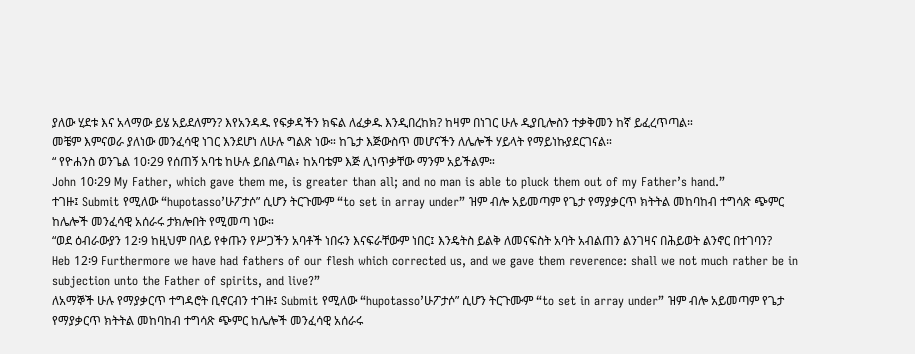ያለው ሂደቱ እና አላማው ይሄ አይደለምን? እየአንዳዱ የፍቃዳችን ክፍል ለፈቃዱ እንዲበረከክ? ከዛም በነገር ሁሉ ዲያቢሎስን ተቃቅመን ከኛ ይፈረጥጣል።
መቼም እምናወራ ያለነው መንፈሳዊ ነገር እንደሆነ ለሁሉ ግልጽ ነው። ከጌታ እጅውስጥ መሆናችን ለሌሎች ሃይላት የማይነኩያደርገናል።
“ የዮሐንስ ወንጌል 10፡29 የሰጠኝ አባቴ ከሁሉ ይበልጣል፥ ከአባቴም እጅ ሊነጥቃቸው ማንም አይችልም።
John 10፡29 My Father, which gave them me, is greater than all; and no man is able to pluck them out of my Father’s hand.”
ተገዙ፤ Submit የሚለው “hupotasso’ሁፖታሶ” ሲሆን ትርጉሙም “to set in array under” ዝም ብሎ አይመጣም የጌታ የማያቃርጥ ክትትል መከባከብ ተግሳጽ ጭምር ከሌሎች መንፈሳዊ አሰራሩ ታክሎበት የሚመጣ ነው።
“ወደ ዕብራውያን 12፡9 ከዚህም በላይ የቀጡን የሥጋችን አባቶች ነበሩን እናፍራቸውም ነበር፤ እንዴትስ ይልቅ ለመናፍስት አባት አብልጠን ልንገዛና በሕይወት ልንኖር በተገባን?
Heb 12፡9 Furthermore we have had fathers of our flesh which corrected us, and we gave them reverence: shall we not much rather be in subjection unto the Father of spirits, and live?”
ለአማኞች ሁሉ የማያቃርጥ ተግዳሮት ቢኖርብን ተገዙ፤ Submit የሚለው “hupotasso’ሁፖታሶ” ሲሆን ትርጉሙም “to set in array under” ዝም ብሎ አይመጣም የጌታ የማያቃርጥ ክትትል መከባከብ ተግሳጽ ጭምር ከሌሎች መንፈሳዊ አሰራሩ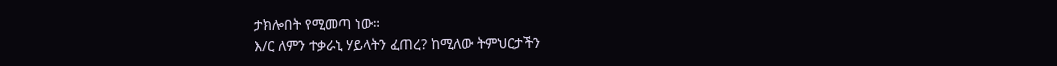ታክሎበት የሚመጣ ነው።
እ/ር ለምን ተቃራኒ ሃይላትን ፈጠረ? ከሚለው ትምህርታችን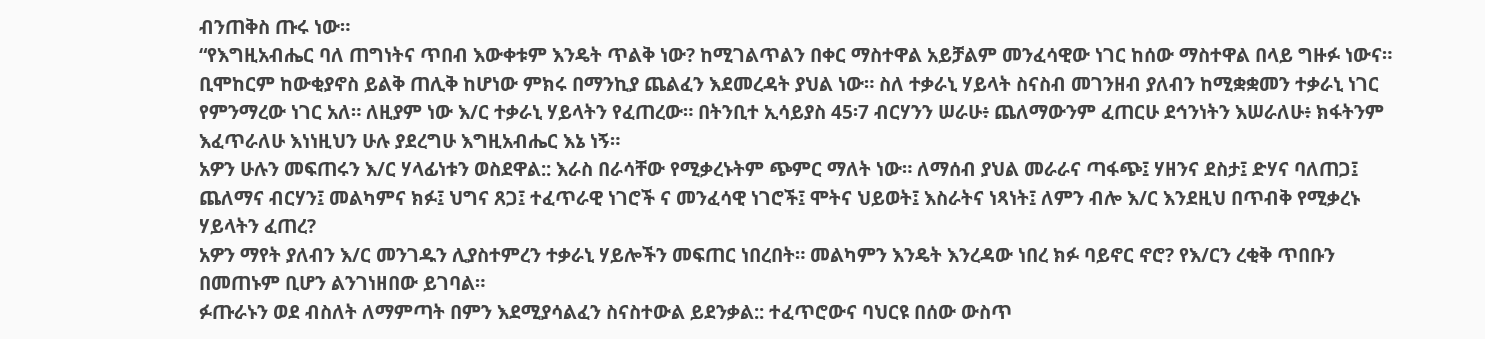ብንጠቅስ ጡሩ ነው።
“የእግዚአብሔር ባለ ጠግነትና ጥበብ እውቀቱም እንዴት ጥልቅ ነው? ከሚገልጥልን በቀር ማስተዋል አይቻልም መንፈሳዊው ነገር ከሰው ማስተዋል በላይ ግዙፉ ነውና።
ቢሞከርም ከውቂያኖስ ይልቅ ጠሊቅ ከሆነው ምክሩ በማንኪያ ጨልፈን እደመረዳት ያህል ነው። ስለ ተቃራኒ ሃይላት ስናስብ መገንዘብ ያለብን ከሚቋቋመን ተቃራኒ ነገር የምንማረው ነገር አለ። ለዚያም ነው እ/ር ተቃራኒ ሃይላትን የፈጠረው። በትንቢተ ኢሳይያስ 45፡7 ብርሃንን ሠራሁ፥ ጨለማውንም ፈጠርሁ ደኅንነትን እሠራለሁ፥ ክፋትንም እፈጥራለሁ እነነዚህን ሁሉ ያደረግሁ እግዚአብሔር እኔ ነኝ።
አዎን ሁሉን መፍጠሩን እ/ር ሃላፊነቱን ወስደዋል:: እራስ በራሳቸው የሚቃረኑትም ጭምር ማለት ነው። ለማሰብ ያህል መራራና ጣፋጭ፤ ሃዘንና ደስታ፤ ድሃና ባለጠጋ፤ ጨለማና ብርሃን፤ መልካምና ክፉ፤ ህግና ጸጋ፤ ተፈጥራዊ ነገሮች ና መንፈሳዊ ነገሮች፤ ሞትና ህይወት፤ እስራትና ነጻነት፤ ለምን ብሎ እ/ር እንደዚህ በጥብቅ የሚቃረኑ ሃይላትን ፈጠረ?
አዎን ማየት ያለብን እ/ር መንገዱን ሊያስተምረን ተቃራኒ ሃይሎችን መፍጠር ነበረበት። መልካምን እንዴት እንረዳው ነበረ ክፉ ባይኖር ኖሮ? የእ/ርን ረቂቅ ጥበቡን በመጠኑም ቢሆን ልንገነዘበው ይገባል።
ፉጡራኑን ወደ ብስለት ለማምጣት በምን እደሚያሳልፈን ስናስተውል ይደንቃል:: ተፈጥሮውና ባህርዩ በሰው ውስጥ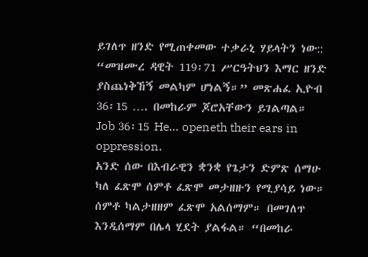ይገለጥ ዘንድ የሚጠቀመው ተቃራኒ ሃይላትን ነው:: “መዝሙረ ዳዊት 119፡71 ሥርዓትህን እማር ዘንድ ያስጨነቅኸኝ መልካም ሆነልኝ።” መጽሐፈ ኢዮብ 36፡15 …. በመከራም ጆሮአቸውን ይገልጣል። Job 36፡15 He… openeth their ears in oppression.
አንድ ሰው በእብራዊን ቋንቋ የጌታን ድምጽ ሰማሁ ካለ ፈጽሞ ሰምቶ ፈጽሞ መታዘዙን የሚያሳይ ነው። ሰምቶ ካልታዘዘም ፈጽሞ አልሰማም። በመገለጥ እንዲሰማም በሌላ ሂደት ያልፋል። “በመከራ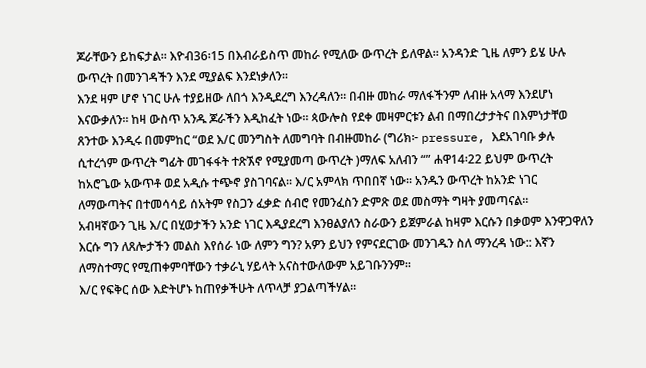ጆራቸውን ይከፍታል። እዮብ36፡15 በእብራይስጥ መከራ የሚለው ውጥረት ይለዋል። አንዳንድ ጊዜ ለምን ይሄ ሁሉ ውጥረት በመንገዳችን እንደ ሚያልፍ እንደነቃለን።
እንደ ዛም ሆኖ ነገር ሁሉ ተያይዘው ለበጎ እንዲደረግ እንረዳለን። በብዙ መከራ ማለፋችንም ለብዙ አላማ እንደሆነ እናውቃለን። ከዛ ውስጥ አንዱ ጆራችን እዲከፈት ነው። ጳውሎስ የደቀ መዛምርቱን ልብ በማበረታታትና በእምነታቸወ ጸንተው እንዲሩ በመምከር “ወደ እ/ር መንግስት ለመግባት በብዙመከራ (ግሪክ፦ pressure, እደአገባቡ ቃሉ ሲተረጎም ውጥረት ግፊት መገፋፋት ተጽኧኖ የሚያመጣ ውጥረት )ማለፍ አለብን “” ሐዋ14፡22 ይህም ውጥረት ከአሮጌው አውጥቶ ወደ አዲሱ ተጭኖ ያስገባናል። እ/ር አምላክ ጥበበኛ ነው። አንዱን ውጥረት ከአንድ ነገር ለማውጣትና በተመሳሳይ ሰአትም የስጋን ፈቃድ ሰብሮ የመንፈስን ድምጽ ወደ መስማት ግዛት ያመጣናል።
አብዛኛውን ጊዜ እ/ር በሂወታችን አንድ ነገር እዲያደረግ እንፀልያለን ስራውን ይጀምራል ከዛም እርሱን በቃወም እንዋጋዋለን እርሱ ግን ለጸሎታችን መልስ እየሰራ ነው ለምን ግን? አዎን ይህን የምናደርገው መንገዱን ስለ ማንረዳ ነው:: እኛን ለማስተማር የሚጠቀምባቸውን ተቃራኒ ሃይላት አናስተውለውም አይገቡንንም።
እ/ር የፍቅር ሰው እድትሆኑ ከጠየቃችሁት ለጥላቻ ያጋልጣችሃል።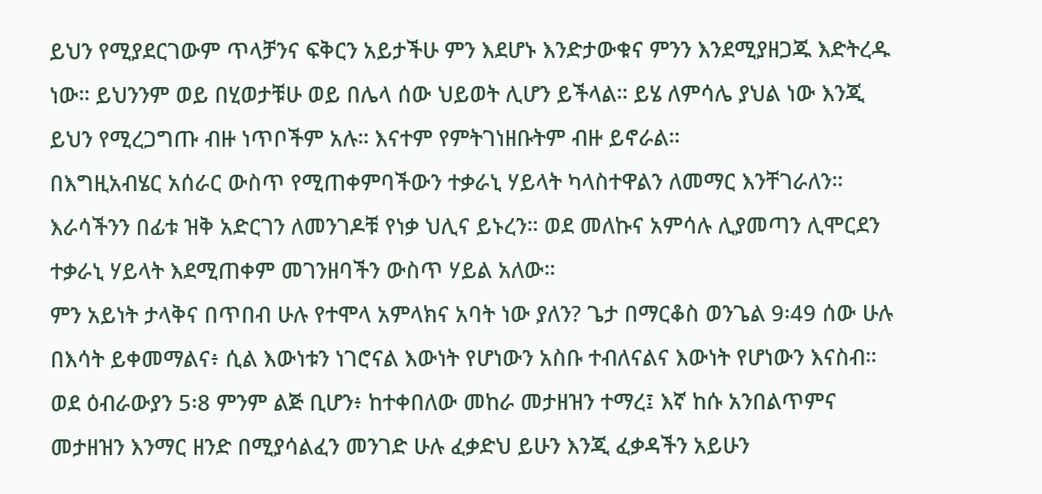ይህን የሚያደርገውም ጥላቻንና ፍቅርን አይታችሁ ምን እደሆኑ እንድታውቁና ምንን እንደሚያዘጋጁ እድትረዱ ነው። ይህንንም ወይ በሂወታቹሁ ወይ በሌላ ሰው ህይወት ሊሆን ይችላል። ይሄ ለምሳሌ ያህል ነው እንጂ ይህን የሚረጋግጡ ብዙ ነጥቦችም አሉ። እናተም የምትገነዘቡትም ብዙ ይኖራል።
በእግዚአብሄር አሰራር ውስጥ የሚጠቀምባችውን ተቃራኒ ሃይላት ካላስተዋልን ለመማር እንቸገራለን። እራሳችንን በፊቱ ዝቅ አድርገን ለመንገዶቹ የነቃ ህሊና ይኑረን። ወደ መለኩና አምሳሉ ሊያመጣን ሊሞርደን ተቃራኒ ሃይላት እደሚጠቀም መገንዘባችን ውስጥ ሃይል አለው።
ምን አይነት ታላቅና በጥበብ ሁሉ የተሞላ አምላክና አባት ነው ያለን? ጌታ በማርቆስ ወንጌል 9፡49 ሰው ሁሉ በእሳት ይቀመማልና፥ ሲል እውነቱን ነገሮናል እውነት የሆነውን አስቡ ተብለናልና እውነት የሆነውን እናስብ። ወደ ዕብራውያን 5፡8 ምንም ልጅ ቢሆን፥ ከተቀበለው መከራ መታዘዝን ተማረ፤ እኛ ከሱ አንበልጥምና መታዘዝን እንማር ዘንድ በሚያሳልፈን መንገድ ሁሉ ፈቃድህ ይሁን እንጂ ፈቃዳችን አይሁን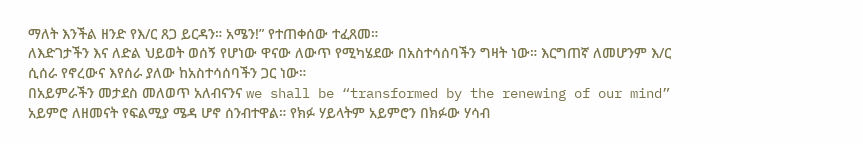ማለት እንችል ዘንድ የእ/ር ጸጋ ይርዳን። አሜን!” የተጠቀሰው ተፈጸመ።
ለእድገታችን እና ለድል ህይወት ወሰኝ የሆነው ዋናው ለውጥ የሚካሄደው በአስተሳሰባችን ግዛት ነው። እርግጠኛ ለመሆንም እ/ር ሲሰራ የኖረውና እየሰራ ያለው ከአስተሳሰባችን ጋር ነው።
በአይምራችን መታደስ መለወጥ አለብናንና we shall be “transformed by the renewing of our mind” አይምሮ ለዘመናት የፍልሚያ ሜዳ ሆኖ ሰንብተዋል። የክፉ ሃይላትም አይምሮን በክፉው ሃሳብ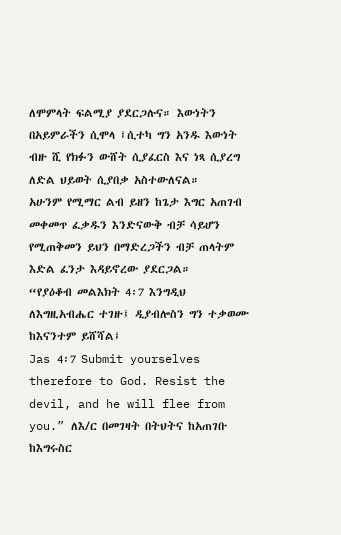ለሞምላት ፍልሚያ ያደርጋሉና። እውነትን በአይምራችን ሲሞላ ፤ሲተካ ግን አንዱ እውነት ብዙ ሺ የክፉን ውሸት ሲያፈርስ እና ነጻ ሲያረግ ለድል ህይወት ሲያበቃ አስተውለናል።
አሁንም የሚማር ልብ ይዘን ከጌታ እግር አጠገብ መቀመጥ ፈቃዱን እንድናውቅ ብቻ ሳይሆን የሚጠቅመን ይህን በማድረጋችን ብቻ ጠላትም እድል ፈንታ እዳይኖረው ያደርጋል።
“የያዕቆብ መልእክት 4፡7 እንግዲህ ለእግዚአብሔር ተገዙ፤ ዲያብሎስን ግን ተቃወሙ ከእናንተም ይሸሻል፤
Jas 4፡7 Submit yourselves therefore to God. Resist the devil, and he will flee from you.” ለእ/ር በመገዛት በትህትና ከአጠገቡ ከእግሩስር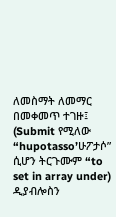ለመስማት ለመማር በመቀመጥ ተገዙ፤ (Submit የሚለው “hupotasso’ሁፖታሶ” ሲሆን ትርጉሙም “to set in array under) ዲያብሎስን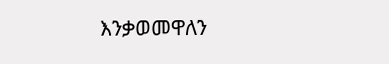እንቃወመዋለን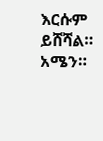እርሱም ይሸሻል። አሜን።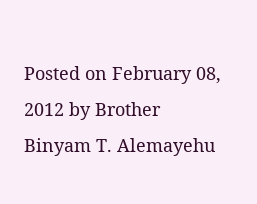Posted on February 08, 2012 by Brother Binyam T. Alemayehu